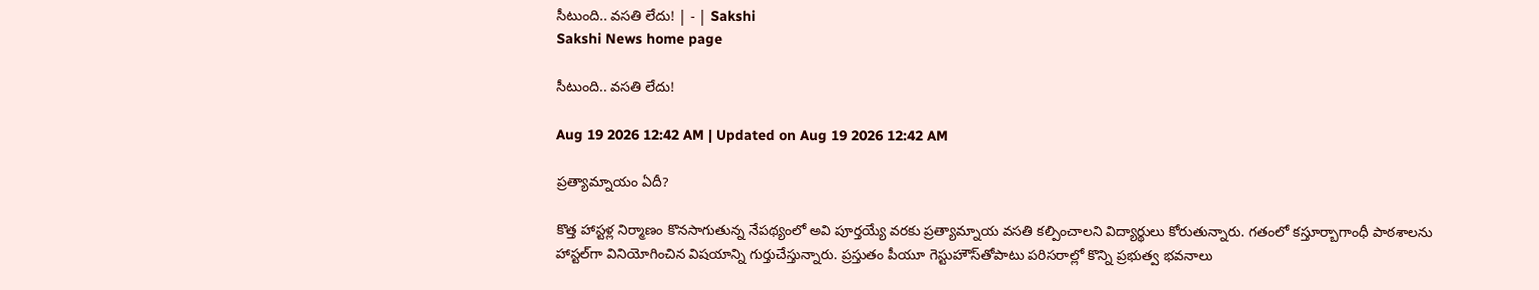సీటుంది.. వసతి లేదు! | - | Sakshi
Sakshi News home page

సీటుంది.. వసతి లేదు!

Aug 19 2026 12:42 AM | Updated on Aug 19 2026 12:42 AM

ప్రత్యామ్నాయం ఏదీ?

కొత్త హాస్టళ్ల నిర్మాణం కొనసాగుతున్న నేపథ్యంలో అవి పూర్తయ్యే వరకు ప్రత్యామ్నాయ వసతి కల్పించాలని విద్యార్థులు కోరుతున్నారు. గతంలో కస్తూర్బాగాంధీ పాఠశాలను హాస్టల్‌గా వినియోగించిన విషయాన్ని గుర్తుచేస్తున్నారు. ప్రస్తుతం పీయూ గెస్టుహౌస్‌తోపాటు పరిసరాల్లో కొన్ని ప్రభుత్వ భవనాలు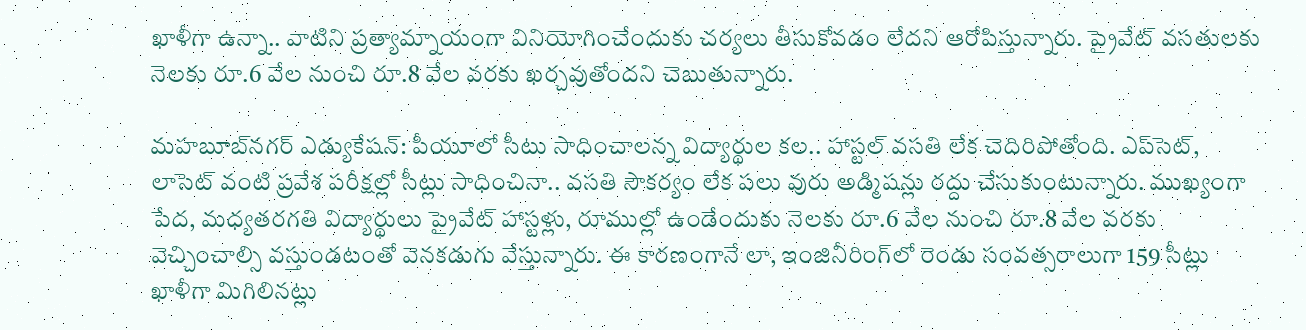ఖాళీగా ఉన్నా.. వాటిని ప్రత్యామ్నాయంగా వినియోగించేందుకు చర్యలు తీసుకోవడం లేదని ఆరోపిస్తున్నారు. ప్రైవేట్‌ వసతులకు నెలకు రూ.6 వేల నుంచి రూ.8 వేల వరకు ఖర్చవుతోందని చెబుతున్నారు.

మహబూబ్‌నగర్‌ ఎడ్యుకేషన్‌: పీయూలో సీటు సాధించాలన్న విద్యార్థుల కల.. హాస్టల్‌ వసతి లేక చెదిరిపోతోంది. ఎప్‌సెట్‌, లాసెట్‌ వంటి ప్రవేశ పరీక్షల్లో సీట్లు సాధించినా.. వసతి సౌకర్యం లేక పలు వురు అడ్మిషన్లు రద్దు చేసుకుంటున్నారు. ముఖ్యంగా పేద, మధ్యతరగతి విద్యార్థులు ప్రైవేట్‌ హాస్టళ్లు, రూముల్లో ఉండేందుకు నెలకు రూ.6 వేల నుంచి రూ.8 వేల వరకు వెచ్చించాల్సి వస్తుండటంతో వెనకడుగు వేస్తున్నారు. ఈ కారణంగానే లా, ఇంజినీరింగ్‌లో రెండు సంవత్సరాలుగా 159 సీట్లు ఖాళీగా మిగిలినట్లు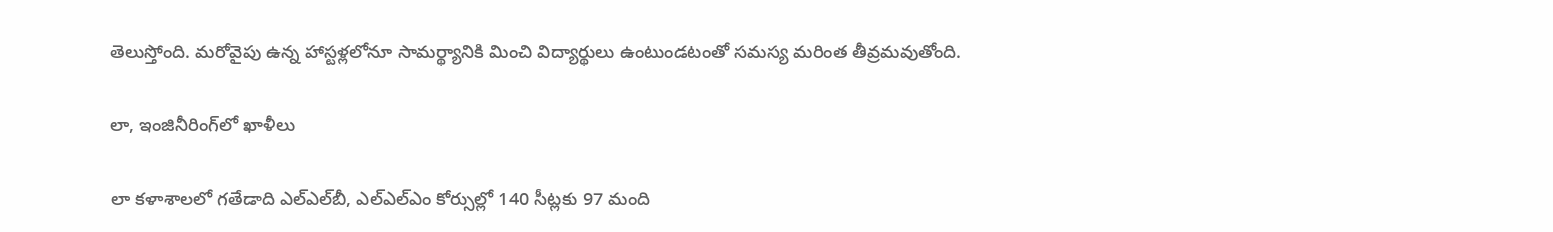తెలుస్తోంది. మరోవైపు ఉన్న హాస్టళ్లలోనూ సామర్థ్యానికి మించి విద్యార్థులు ఉంటుండటంతో సమస్య మరింత తీవ్రమవుతోంది.

లా, ఇంజినీరింగ్‌లో ఖాళీలు

లా కళాశాలలో గతేడాది ఎల్‌ఎల్‌బీ, ఎల్‌ఎల్‌ఎం కోర్సుల్లో 140 సీట్లకు 97 మంది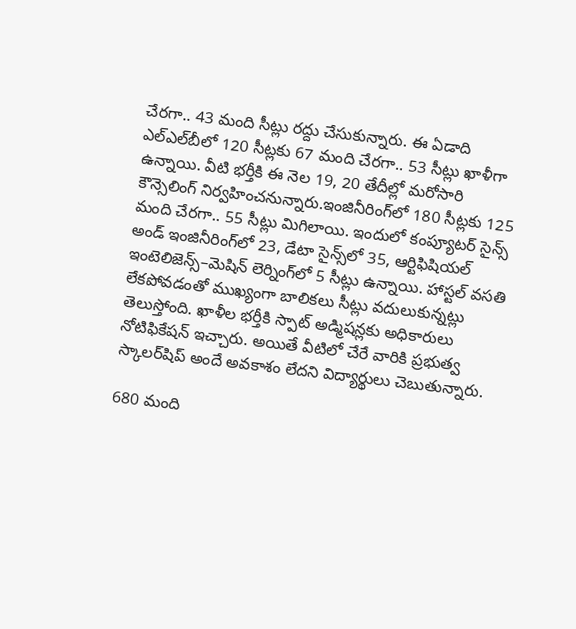చేరగా.. 43 మంది సీట్లు రద్దు చేసుకున్నారు. ఈ ఏడాది ఎల్‌ఎల్‌బీలో 120 సీట్లకు 67 మంది చేరగా.. 53 సీట్లు ఖాళీగా ఉన్నాయి. వీటి భర్తీకి ఈ నెల 19, 20 తేదీల్లో మరోసారి కౌన్సెలింగ్‌ నిర్వహించనున్నారు.ఇంజినీరింగ్‌లో 180 సీట్లకు 125 మంది చేరగా.. 55 సీట్లు మిగిలాయి. ఇందులో కంప్యూటర్‌ సైన్స్‌ అండ్‌ ఇంజినీరింగ్‌లో 23, డేటా సైన్స్‌లో 35, ఆర్టిఫిషియల్‌ ఇంటెలిజెన్స్‌–మెషిన్‌ లెర్నింగ్‌లో 5 సీట్లు ఉన్నాయి. హాస్టల్‌ వసతి లేకపోవడంతో ముఖ్యంగా బాలికలు సీట్లు వదులుకున్నట్లు తెలుస్తోంది. ఖాళీల భర్తీకి స్పాట్‌ అడ్మిషన్లకు అధికారులు నోటిఫికేషన్‌ ఇచ్చారు. అయితే వీటిలో చేరే వారికి ప్రభుత్వ స్కాలర్‌షిప్‌ అందే అవకాశం లేదని విద్యార్థులు చెబుతున్నారు.

680 మంది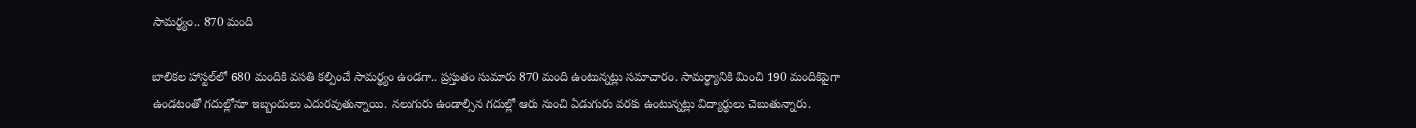సామర్థ్యం.. 870 మంది

బాలికల హాస్టల్‌లో 680 మందికి వసతి కల్పించే సామర్థ్యం ఉండగా.. ప్రస్తుతం సుమారు 870 మంది ఉంటున్నట్లు సమాచారం. సామర్థ్యానికి మించి 190 మందికిపైగా ఉండటంతో గదుల్లోనూ ఇబ్బందులు ఎదురవుతున్నాయి. నలుగురు ఉండాల్సిన గదుల్లో ఆరు నుంచి ఏడుగురు వరకు ఉంటున్నట్లు విద్యార్థులు చెబుతున్నారు.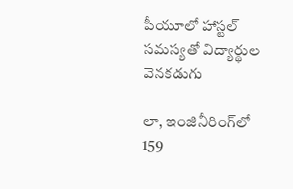పీయూలో హాస్టల్‌ సమస్యతో విద్యార్థుల వెనకడుగు

లా, ఇంజినీరింగ్‌లో 159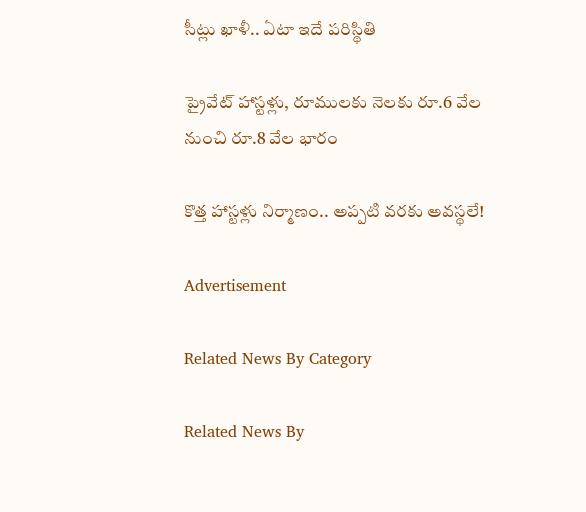సీట్లు ఖాళీ.. ఏటా ఇదే పరిస్థితి

ప్రైవేట్‌ హాస్టళ్లు, రూములకు నెలకు రూ.6 వేల నుంచి రూ.8 వేల భారం

కొత్త హాస్టళ్లు నిర్మాణం.. అప్పటి వరకు అవస్థలే!

Advertisement

Related News By Category

Related News By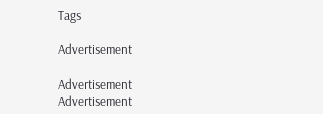Tags

Advertisement

Advertisement
Advertisement